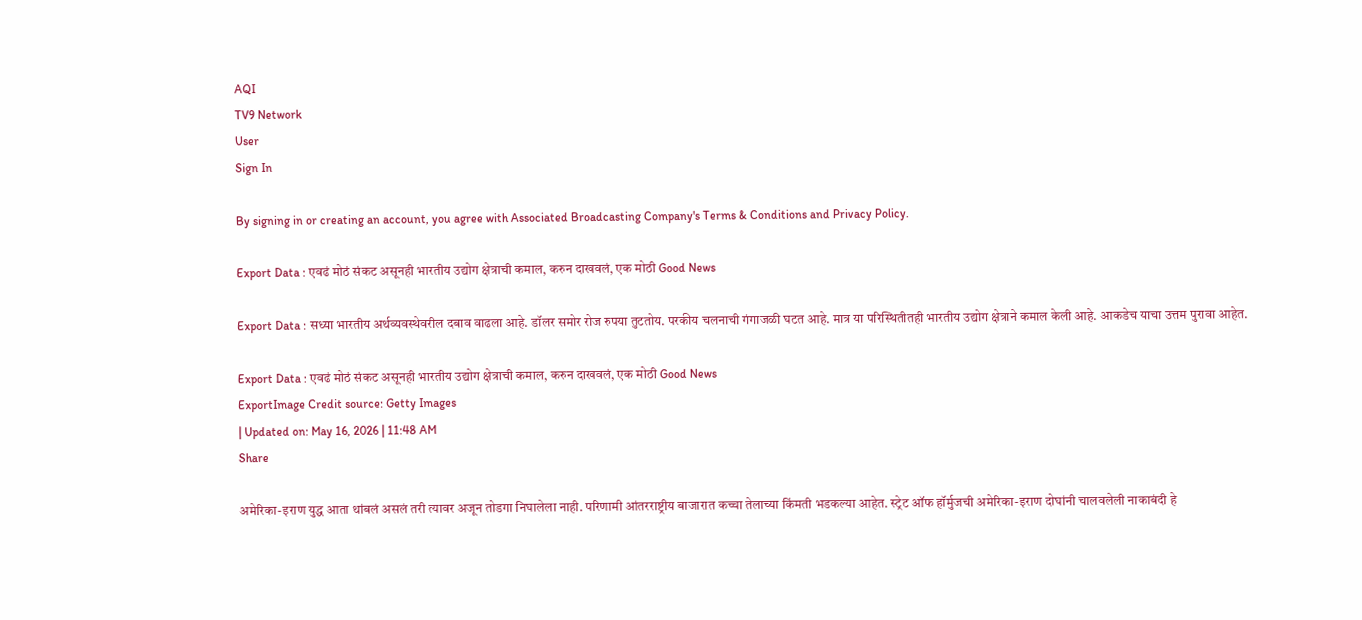AQI
TV9 Network
User
Sign In

By signing in or creating an account, you agree with Associated Broadcasting Company's Terms & Conditions and Privacy Policy.

Export Data : एवढं मोठं संकट असूनही भारतीय उद्योग क्षेत्राची कमाल, करुन दाखवलं, एक मोठी Good News

Export Data : सध्या भारतीय अर्थव्यवस्थेवरील दबाव वाढला आहे. डॉलर समोर रोज रुपया तुटतोय. परकीय चलनाची गंगाजळी घटत आहे. मात्र या परिस्थितीतही भारतीय उद्योग क्षेत्राने कमाल केली आहे. आकडेच याचा उत्तम पुरावा आहेत.

Export Data : एवढं मोठं संकट असूनही भारतीय उद्योग क्षेत्राची कमाल, करुन दाखवलं, एक मोठी Good News
ExportImage Credit source: Getty Images
| Updated on: May 16, 2026 | 11:48 AM
Share

अमेरिका-इराण युद्ध आता थांबलं असलं तरी त्यावर अजून तोडगा निघालेला नाही. परिणामी आंतरराष्ट्रीय बाजारात कच्चा तेलाच्या किंमती भडकल्या आहेत. स्ट्रेट ऑफ हॉर्मुजची अमेरिका-इराण दोघांनी चालवलेली नाकाबंदी हे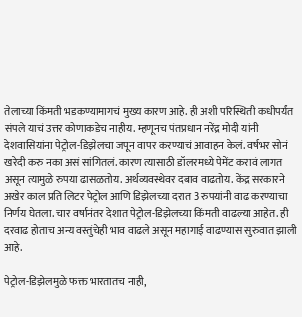तेलाच्या किंमती भडकण्यामागचं मुख्य कारण आहे. ही अशी परिस्थिती कधीपर्यंत संपले याचं उत्तर कोणाकडेच नाहीय. म्हणूनच पंतप्रधान नरेंद्र मोदी यांनी देशवासियांना पेट्रोल-डिझेलचा जपून वापर करण्याचं आवाहन केलं. वर्षभर सोनं खरेदी करु नका असं सांगितलं. कारण त्यासाठी डॉलरमध्ये पेमेंट करावं लागत असून त्यामुळे रुपया ढासळतोय. अर्थव्यवस्थेवर दबाव वाढतोय. केंद्र सरकारने अखेर काल प्रति लिटर पेट्रोल आणि डिझेलच्या दरात 3 रुपयांनी वाढ करण्याचा निर्णय घेतला. चार वर्षानंतर देशात पेट्रोल-डिझेलच्या किंमती वाढल्या आहेत. ही दरवाढ होताच अन्य वस्तुंचेही भाव वाढले असून महागाई वाढण्यास सुरुवात झाली आहे.

पेट्रोल-डिझेलमुळे फक्त भारतातच नाही,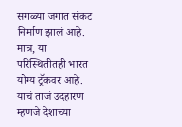सगळ्या जगात संकट निर्माण झालं आहे. मात्र, या परिस्थितीतही भारत योग्य ट्रॅकवर आहे. याचं ताजं उदहारण म्हणजे देशाच्या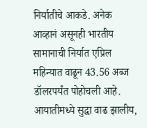निर्यातीचे आकडे. अनेक आव्हानं असूनही भारतीय सामानाची निर्यात एप्रिल महिन्यात वाढून 43.56 अब्ज डॉलरपर्यंत पोहोचली आहे. आयातीमध्ये सुद्धा वाढ झालीय,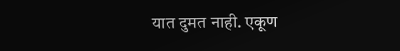यात दुमत नाही. एकूण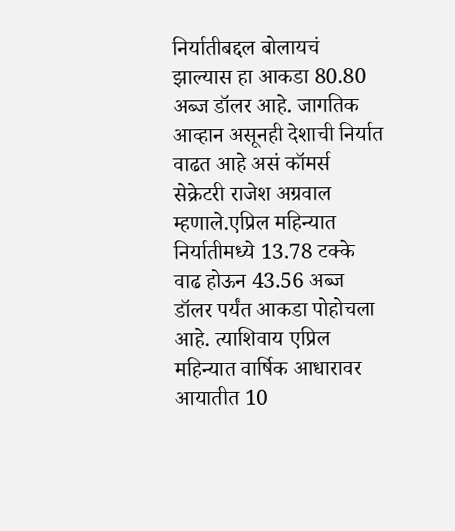निर्यातीबद्दल बोलायचं झाल्यास हा आकडा 80.80 अब्ज डॉलर आहे. जागतिक आव्हान असूनही देशाची निर्यात वाढत आहे असं कॉमर्स सेक्रेटरी राजेश अग्रवाल म्हणाले.एप्रिल महिन्यात निर्यातीमध्ये 13.78 टक्के वाढ होऊन 43.56 अब्ज डॉलर पर्यंत आकडा पोहोचला आहे. त्याशिवाय एप्रिल महिन्यात वार्षिक आधारावर आयातीत 10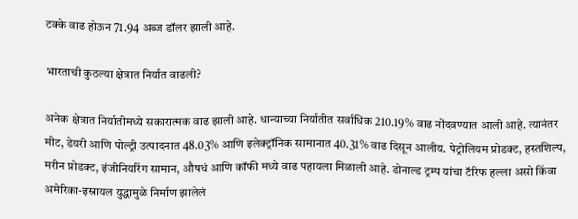टक्के वाढ होऊन 71.94 अब्ज डॉलर झाली आहे.

भारताची कुठल्या क्षेत्रात निर्यात वाढली?

अनेक क्षेत्रात निर्यातीमध्ये सकारात्मक वाढ झाली आहे. धान्याच्या निर्यातीत सर्वाधिक 210.19% वाढ नोंदवण्यात आली आहे. त्यानंतर मीट, डेयरी आणि पोल्ट्री उत्पादनात 48.03% आणि इलेक्ट्रॉनिक सामानात 40.31% वाढ दिसून आलीय. पेट्रोलियम प्रोडक्ट, हस्तशिल्प, मरीन प्रोडक्ट, इंजीनियरिंग सामान, औषधं आणि कॉफी मध्ये वाढ पहायला मिळाली आहे. डोनाल्ड ट्रम्प यांचा टॅरिफ हल्ला असो किंवा अमेरिका-इस्रायल युद्धामुळे निर्माण झालेलं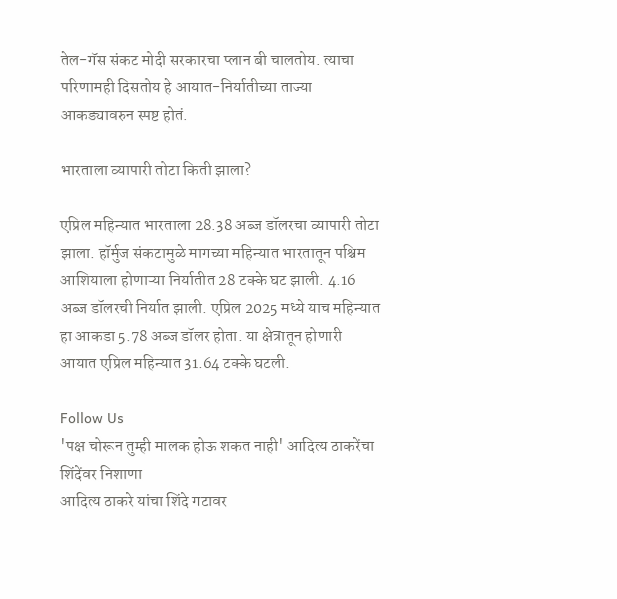तेल-गॅस संकट मोदी सरकारचा प्लान बी चालतोय. त्याचा परिणामही दिसतोय हे आयात-निर्यातीच्या ताज्या आकड्यावरुन स्पष्ट होतं.

भारताला व्यापारी तोटा किती झाला?

एप्रिल महिन्यात भारताला 28.38 अब्ज डॉलरचा व्यापारी तोटा झाला. हॉर्मुज संकटामुळे मागच्या महिन्यात भारतातून पश्चिम आशियाला होणाऱ्या निर्यातीत 28 टक्के घट झाली. 4.16 अब्ज डॉलरची निर्यात झाली. एप्रिल 2025 मध्ये याच महिन्यात हा आकडा 5.78 अब्ज डॉलर होता. या क्षेत्रातून होणारी आयात एप्रिल महिन्यात 31.64 टक्के घटली.

Follow Us
'पक्ष चोरून तुम्ही मालक होऊ शकत नाही' आदित्य ठाकरेंचा शिंदेंवर निशाणा
आदित्य ठाकरे यांचा शिंदे गटावर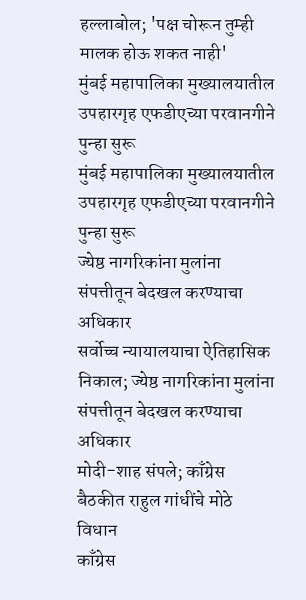हल्लाबोल; 'पक्ष चोरून तुम्ही मालक होऊ शकत नाही'
मुंबई महापालिका मुख्यालयातील उपहारगृह एफडीएच्या परवानगीने पुन्हा सुरू
मुंबई महापालिका मुख्यालयातील उपहारगृह एफडीएच्या परवानगीने पुन्हा सुरू
ज्येष्ठ नागरिकांना मुलांना संपत्तीतून बेदखल करण्याचा अधिकार
सर्वोच्च न्यायालयाचा ऐतिहासिक निकाल; ज्येष्ठ नागरिकांना मुलांना संपत्तीतून बेदखल करण्याचा अधिकार
मोदी-शाह संपले; काँग्रेस बैठकीत राहुल गांधींचे मोठे विधान
काँग्रेस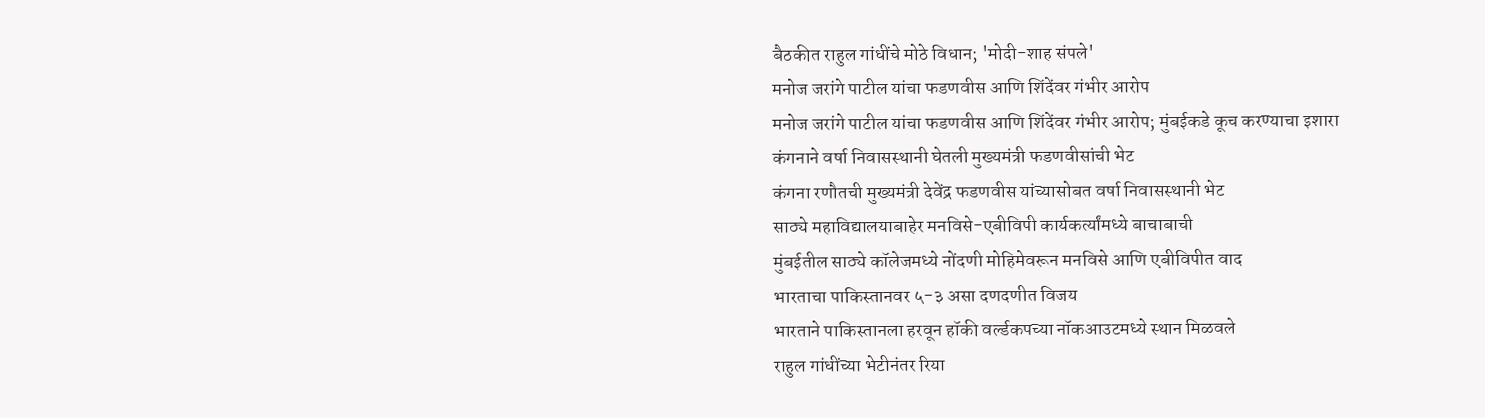बैठकीत राहुल गांधींचे मोठे विधान; 'मोदी-शाह संपले'
मनोज जरांगे पाटील यांचा फडणवीस आणि शिंदेंवर गंभीर आरोप
मनोज जरांगे पाटील यांचा फडणवीस आणि शिंदेंवर गंभीर आरोप; मुंबईकडे कूच करण्याचा इशारा
कंगनाने वर्षा निवासस्थानी घेतली मुख्यमंत्री फडणवीसांची भेट
कंगना रणौतची मुख्यमंत्री देवेंद्र फडणवीस यांच्यासोबत वर्षा निवासस्थानी भेट
साठ्ये महाविद्यालयाबाहेर मनविसे-एबीविपी कार्यकर्त्यांमध्ये बाचाबाची
मुंबईतील साठ्ये कॉलेजमध्ये नोंदणी मोहिमेवरून मनविसे आणि एबीविपीत वाद
भारताचा पाकिस्तानवर ५-३ असा दणदणीत विजय
भारताने पाकिस्तानला हरवून हॉकी वर्ल्डकपच्या नॉकआउटमध्ये स्थान मिळवले
राहुल गांधींच्या भेटीनंतर रिया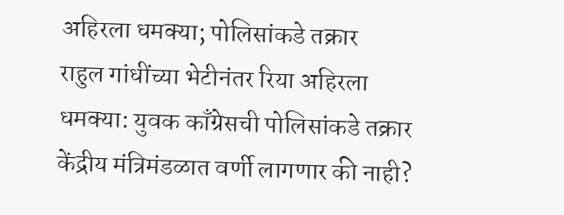अहिरला धमक्या; पोलिसांकडे तक्रार
राहुल गांधींच्या भेटीनंतर रिया अहिरला धमक्या: युवक काँग्रेसची पोलिसांकडे तक्रार
केंद्रीय मंत्रिमंडळात वर्णी लागणार की नाही?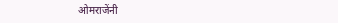ओमराजेंनी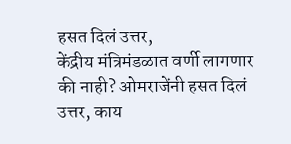हसत दिलं उत्तर,
केंद्रीय मंत्रिमंडळात वर्णी लागणार की नाही? ओमराजेंनी हसत दिलं उत्तर, काय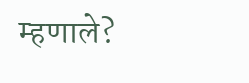म्हणाले?